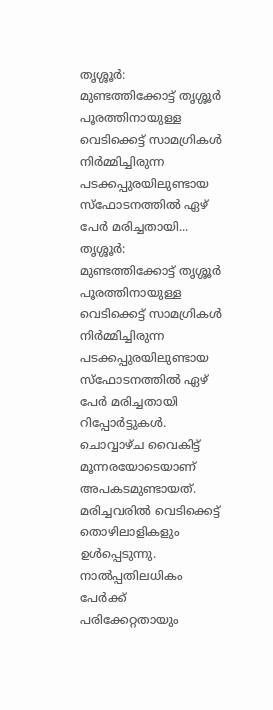തൃശ്ശൂർ: മുണ്ടത്തിക്കോട്ട് തൃശ്ശൂർ പൂരത്തിനായുള്ള വെടിക്കെട്ട് സാമഗ്രികൾ നിർമ്മിച്ചിരുന്ന പടക്കപ്പുരയിലുണ്ടായ സ്ഫോടനത്തിൽ ഏഴ് പേർ മരിച്ചതായി...
തൃശ്ശൂർ: മുണ്ടത്തിക്കോട്ട് തൃശ്ശൂർ പൂരത്തിനായുള്ള വെടിക്കെട്ട് സാമഗ്രികൾ നിർമ്മിച്ചിരുന്ന പടക്കപ്പുരയിലുണ്ടായ സ്ഫോടനത്തിൽ ഏഴ് പേർ മരിച്ചതായി റിപ്പോർട്ടുകൾ. ചൊവ്വാഴ്ച വൈകിട്ട് മൂന്നരയോടെയാണ് അപകടമുണ്ടായത്. മരിച്ചവരിൽ വെടിക്കെട്ട് തൊഴിലാളികളും ഉൾപ്പെടുന്നു. നാൽപ്പതിലധികം പേർക്ക് പരിക്കേറ്റതായും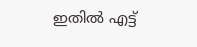ഇതിൽ എട്ട്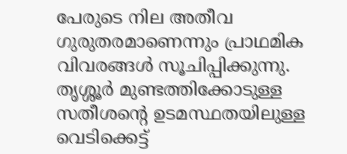പേരുടെ നില അതീവ ഗുരുതരമാണെന്നും പ്രാഥമിക വിവരങ്ങൾ സൂചിപ്പിക്കുന്നു.
തൃശ്ശൂർ മുണ്ടത്തിക്കോടുള്ള സതീശന്റെ ഉടമസ്ഥതയിലുള്ള വെടിക്കെട്ട്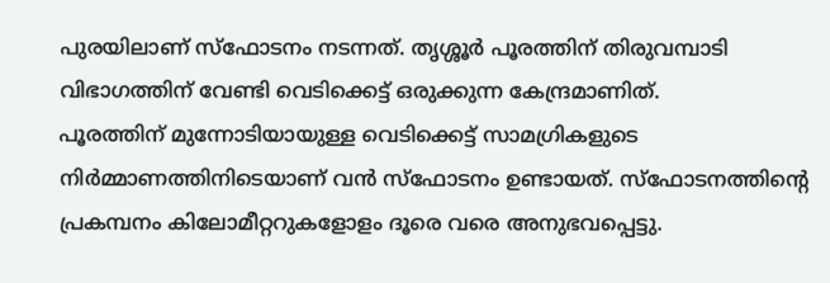പുരയിലാണ് സ്ഫോടനം നടന്നത്. തൃശ്ശൂർ പൂരത്തിന് തിരുവമ്പാടി വിഭാഗത്തിന് വേണ്ടി വെടിക്കെട്ട് ഒരുക്കുന്ന കേന്ദ്രമാണിത്.
പൂരത്തിന് മുന്നോടിയായുള്ള വെടിക്കെട്ട് സാമഗ്രികളുടെ നിർമ്മാണത്തിനിടെയാണ് വൻ സ്ഫോടനം ഉണ്ടായത്. സ്ഫോടനത്തിന്റെ പ്രകമ്പനം കിലോമീറ്ററുകളോളം ദൂരെ വരെ അനുഭവപ്പെട്ടു.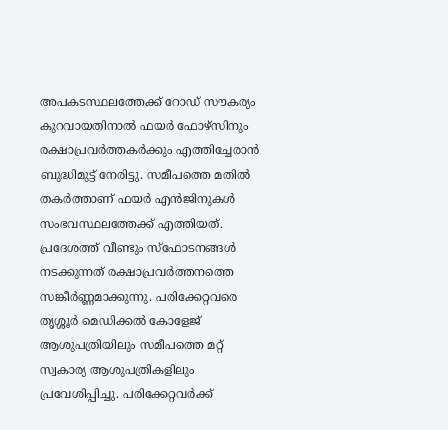അപകടസ്ഥലത്തേക്ക് റോഡ് സൗകര്യം കുറവായതിനാൽ ഫയർ ഫോഴ്സിനും രക്ഷാപ്രവർത്തകർക്കും എത്തിച്ചേരാൻ ബുദ്ധിമുട്ട് നേരിട്ടു. സമീപത്തെ മതിൽ തകർത്താണ് ഫയർ എൻജിനുകൾ സംഭവസ്ഥലത്തേക്ക് എത്തിയത്. പ്രദേശത്ത് വീണ്ടും സ്ഫോടനങ്ങൾ നടക്കുന്നത് രക്ഷാപ്രവർത്തനത്തെ സങ്കീർണ്ണമാക്കുന്നു. പരിക്കേറ്റവരെ തൃശ്ശൂർ മെഡിക്കൽ കോളേജ് ആശുപത്രിയിലും സമീപത്തെ മറ്റ് സ്വകാര്യ ആശുപത്രികളിലും പ്രവേശിപ്പിച്ചു. പരിക്കേറ്റവർക്ക്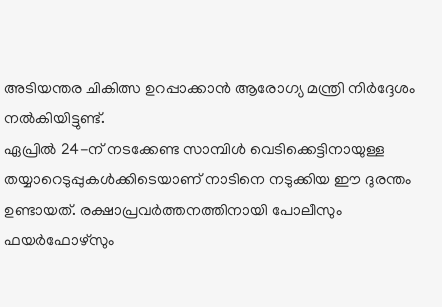അടിയന്തര ചികിത്സ ഉറപ്പാക്കാൻ ആരോഗ്യ മന്ത്രി നിർദ്ദേശം നൽകിയിട്ടുണ്ട്.
ഏപ്രിൽ 24-ന് നടക്കേണ്ട സാമ്പിൾ വെടിക്കെട്ടിനായുള്ള തയ്യാറെടുപ്പുകൾക്കിടെയാണ് നാടിനെ നടുക്കിയ ഈ ദുരന്തം ഉണ്ടായത്. രക്ഷാപ്രവർത്തനത്തിനായി പോലീസും ഫയർഫോഴ്സും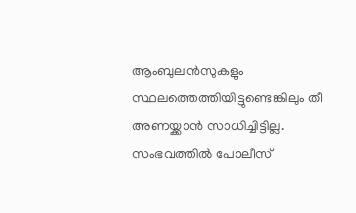ആംബുലൻസുകളും സ്ഥലത്തെത്തിയിട്ടുണ്ടെങ്കിലും തീ അണയ്ക്കാൻ സാധിച്ചിട്ടില്ല. സംഭവത്തിൽ പോലീസ്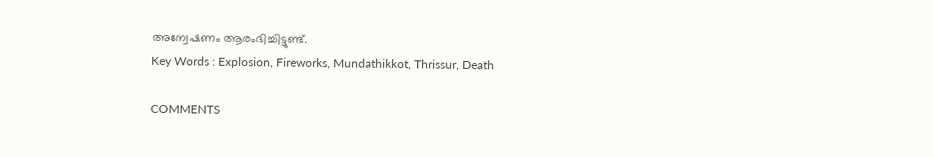അന്വേഷണം ആരംഭിച്ചിട്ടുണ്ട്.
Key Words : Explosion, Fireworks, Mundathikkot, Thrissur, Death

COMMENTS